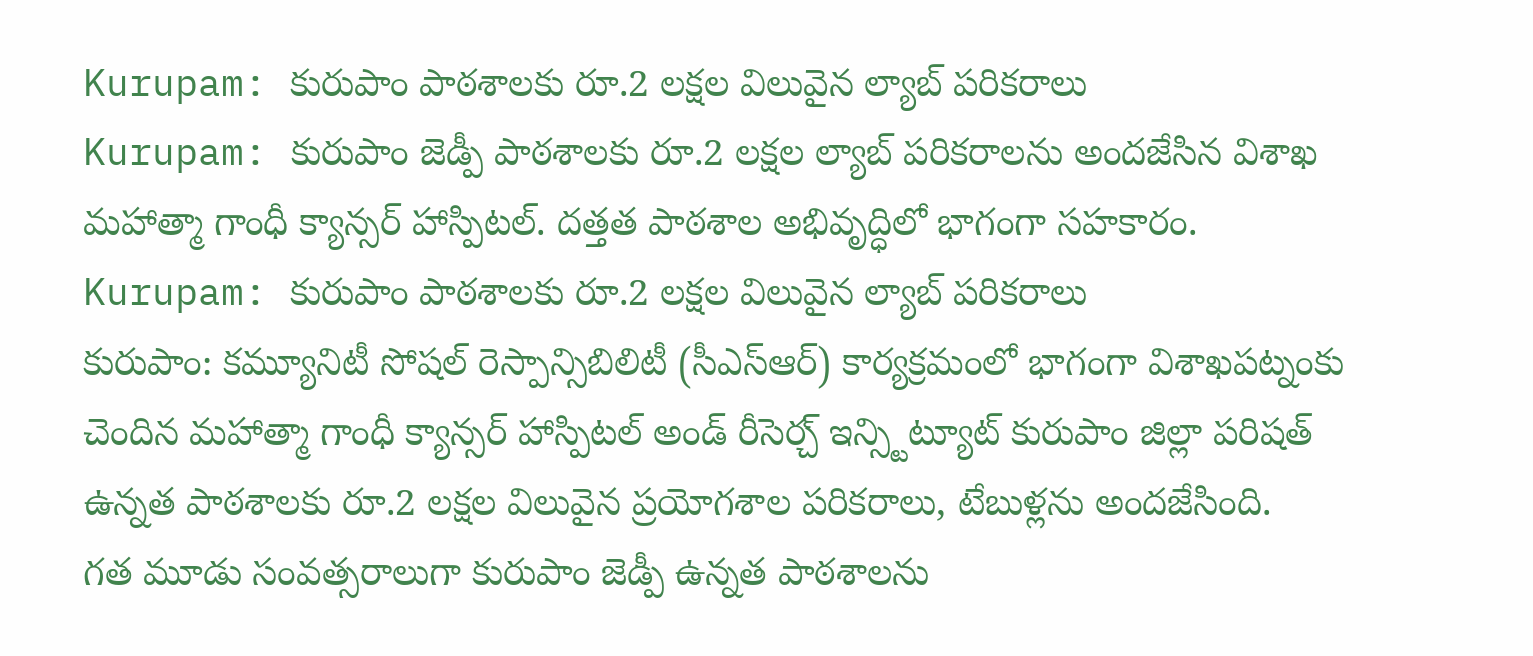Kurupam: కురుపాం పాఠశాలకు రూ.2 లక్షల విలువైన ల్యాబ్ పరికరాలు
Kurupam: కురుపాం జెడ్పీ పాఠశాలకు రూ.2 లక్షల ల్యాబ్ పరికరాలను అందజేసిన విశాఖ మహాత్మా గాంధీ క్యాన్సర్ హాస్పిటల్. దత్తత పాఠశాల అభివృద్ధిలో భాగంగా సహకారం.
Kurupam: కురుపాం పాఠశాలకు రూ.2 లక్షల విలువైన ల్యాబ్ పరికరాలు
కురుపాం: కమ్యూనిటీ సోషల్ రెస్పాన్సిబిలిటీ (సీఎస్ఆర్) కార్యక్రమంలో భాగంగా విశాఖపట్నంకు చెందిన మహాత్మా గాంధీ క్యాన్సర్ హాస్పిటల్ అండ్ రీసెర్చ్ ఇన్స్టిట్యూట్ కురుపాం జిల్లా పరిషత్ ఉన్నత పాఠశాలకు రూ.2 లక్షల విలువైన ప్రయోగశాల పరికరాలు, టేబుళ్లను అందజేసింది.
గత మూడు సంవత్సరాలుగా కురుపాం జెడ్పీ ఉన్నత పాఠశాలను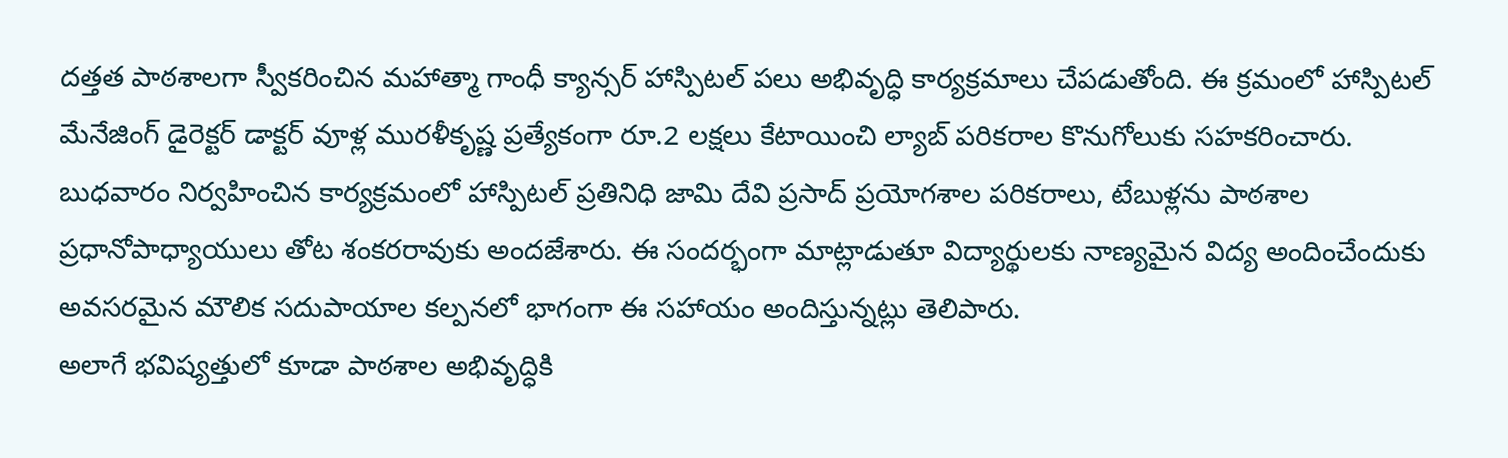దత్తత పాఠశాలగా స్వీకరించిన మహాత్మా గాంధీ క్యాన్సర్ హాస్పిటల్ పలు అభివృద్ధి కార్యక్రమాలు చేపడుతోంది. ఈ క్రమంలో హాస్పిటల్ మేనేజింగ్ డైరెక్టర్ డాక్టర్ వూళ్ల మురళీకృష్ణ ప్రత్యేకంగా రూ.2 లక్షలు కేటాయించి ల్యాబ్ పరికరాల కొనుగోలుకు సహకరించారు.
బుధవారం నిర్వహించిన కార్యక్రమంలో హాస్పిటల్ ప్రతినిధి జామి దేవి ప్రసాద్ ప్రయోగశాల పరికరాలు, టేబుళ్లను పాఠశాల ప్రధానోపాధ్యాయులు తోట శంకరరావుకు అందజేశారు. ఈ సందర్భంగా మాట్లాడుతూ విద్యార్థులకు నాణ్యమైన విద్య అందించేందుకు అవసరమైన మౌలిక సదుపాయాల కల్పనలో భాగంగా ఈ సహాయం అందిస్తున్నట్లు తెలిపారు.
అలాగే భవిష్యత్తులో కూడా పాఠశాల అభివృద్ధికి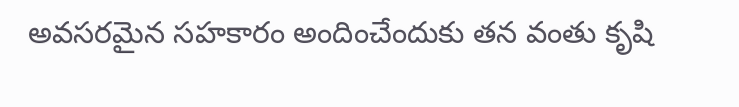అవసరమైన సహకారం అందించేందుకు తన వంతు కృషి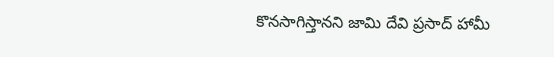కొనసాగిస్తానని జామి దేవి ప్రసాద్ హామీ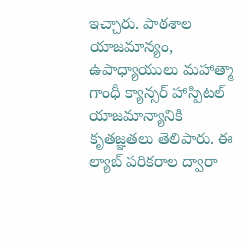ఇచ్చారు. పాఠశాల యాజమాన్యం, ఉపాధ్యాయులు మహాత్మా గాంధీ క్యాన్సర్ హాస్పిటల్ యాజమాన్యానికి కృతజ్ఞతలు తెలిపారు. ఈ ల్యాబ్ పరికరాల ద్వారా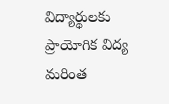విద్యార్థులకు ప్రాయోగిక విద్య మరింత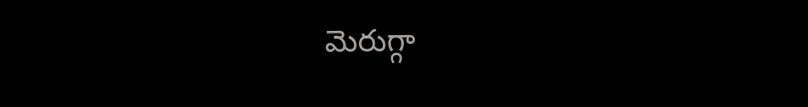మెరుగ్గా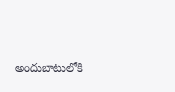అందుబాటులోకి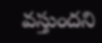వస్తుందని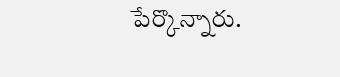పేర్కొన్నారు.